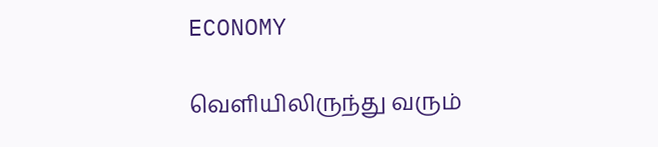ECONOMY

வெளியிலிருந்து வரும்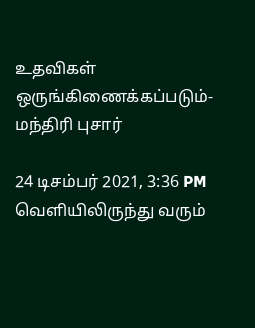உதவிகள் ஒருங்கிணைக்கப்படும்- மந்திரி புசார்

24 டிசம்பர் 2021, 3:36 PM
வெளியிலிருந்து வரும்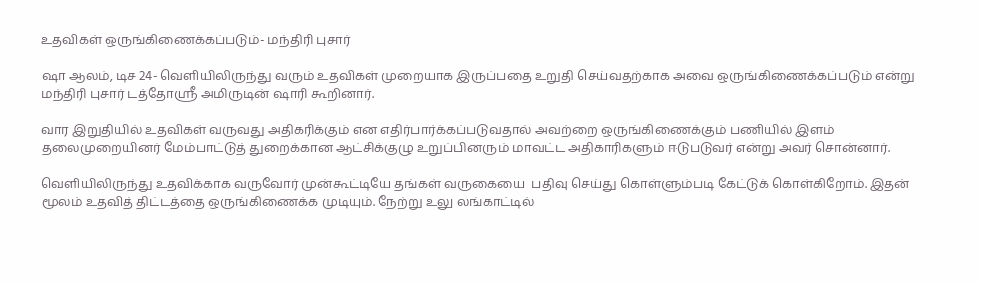உதவிகள் ஒருங்கிணைக்கப்படும்- மந்திரி புசார்

ஷா ஆலம், டிச 24- வெளியிலிருந்து வரும் உதவிகள் முறையாக இருப்பதை உறுதி செய்வதற்காக அவை ஒருங்கிணைக்கப்படும் என்று மந்திரி புசார் டத்தோஸ்ரீ அமிருடின் ஷாரி கூறினார்.

வார இறுதியில் உதவிகள் வருவது அதிகரிக்கும் என எதிர்பார்க்கப்படுவதால் அவற்றை ஒருங்கிணைக்கும் பணியில் இளம் தலைமுறையினர் மேம்பாட்டுத் துறைக்கான ஆட்சிக்குழு உறுப்பினரும் மாவட்ட அதிகாரிகளும் ஈடுபடுவர் என்று அவர் சொன்னார்.

வெளியிலிருந்து உதவிக்காக வருவோர் முன்கூட்டியே தங்கள் வருகையை  பதிவு செய்து கொள்ளும்படி கேட்டுக் கொள்கிறோம். இதன் மூலம் உதவித் திட்டத்தை ஒருங்கிணைக்க முடியும். நேற்று உலு லங்காட்டில்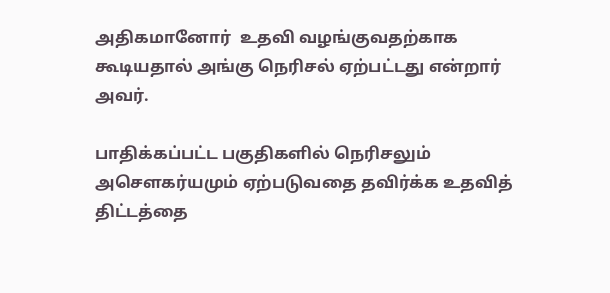அதிகமானோர்  உதவி வழங்குவதற்காக கூடியதால் அங்கு நெரிசல் ஏற்பட்டது என்றார் அவர்.

பாதிக்கப்பட்ட பகுதிகளில் நெரிசலும் அசௌகர்யமும் ஏற்படுவதை தவிர்க்க உதவித் திட்டத்தை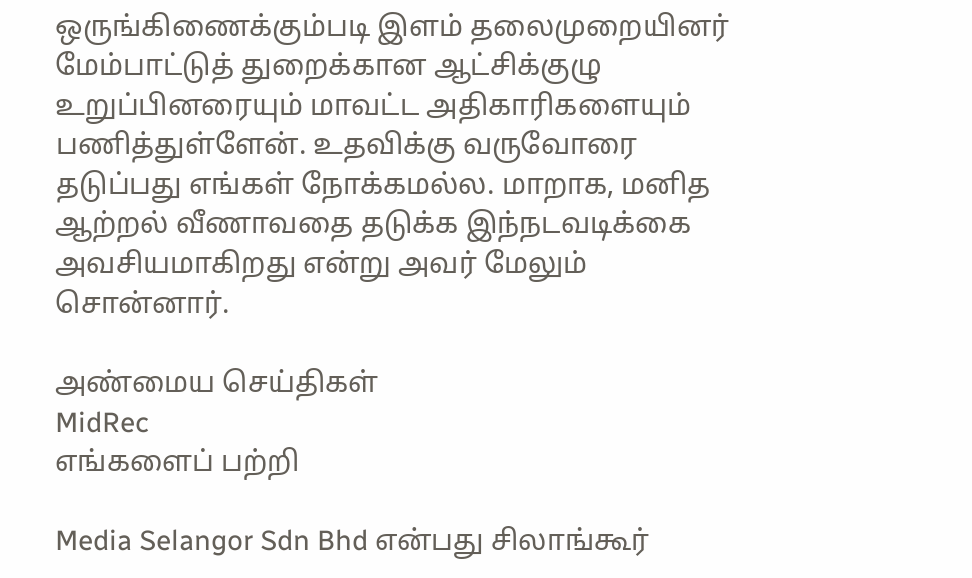ஒருங்கிணைக்கும்படி இளம் தலைமுறையினர் மேம்பாட்டுத் துறைக்கான ஆட்சிக்குழு உறுப்பினரையும் மாவட்ட அதிகாரிகளையும் பணித்துள்ளேன். உதவிக்கு வருவோரை தடுப்பது எங்கள் நோக்கமல்ல. மாறாக, மனித ஆற்றல் வீணாவதை தடுக்க இந்நடவடிக்கை அவசியமாகிறது என்று அவர் மேலும் சொன்னார்.

அண்மைய செய்திகள்
MidRec
எங்களைப் பற்றி

Media Selangor Sdn Bhd என்பது சிலாங்கூர்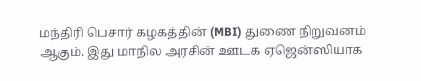மந்திரி பெசார் கழகத்தின் (MBI) துணை நிறுவனம் ஆகும். இது மாநில அரசின் ஊடக ஏஜென்ஸியாக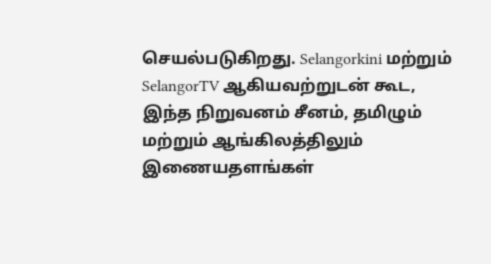செயல்படுகிறது. Selangorkini மற்றும் SelangorTV ஆகியவற்றுடன் கூட, இந்த நிறுவனம் சீனம், தமிழும் மற்றும் ஆங்கிலத்திலும் இணையதளங்கள்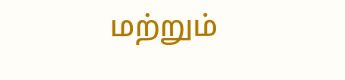மற்றும்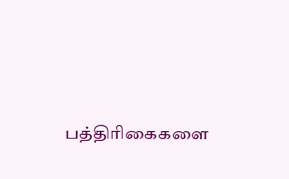பத்திரிகைகளை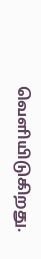வெளியிடுகிறது.